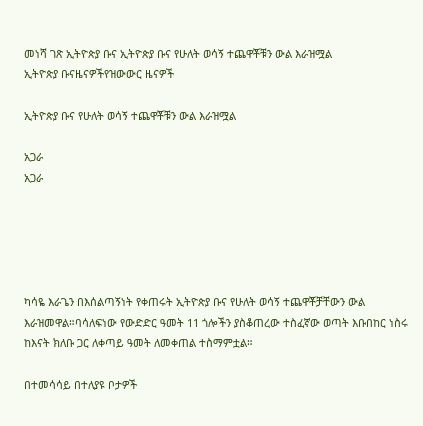መነሻ ገጽ ኢትዮጵያ ቡና ኢትዮጵያ ቡና የሁለት ወሳኝ ተጨዋቾቹን ውል እራዝሟል
ኢትዮጵያ ቡናዜናዎችየዝውውር ዜናዎች

ኢትዮጵያ ቡና የሁለት ወሳኝ ተጨዋቾቹን ውል እራዝሟል

አጋራ
አጋራ





ካሳዬ እራጌን በእሰልጣኝነት የቀጠሩት ኢትዮጵያ ቡና የሁለት ወሳኝ ተጨዋቾቻቸውን ውል እራዝመዋል።ባሳለፍነው የውድድር ዓመት 11 ጎሎችን ያስቆጠረው ተስፈኛው ወጣት እቡበከር ነስሩ ከእናት ክለቡ ጋር ለቀጣይ ዓመት ለመቀጠል ተስማምቷል።

በተመሳሳይ በተለያዩ ቦታዎች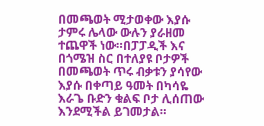በመጫወት ሚታወቀው እያሱ ታምሩ ሌላው ውሉን ያራዘመ ተጨዋች ነው።በፓፓዲች እና በጎሜዝ ስር በተለያዩ ቦታዎች በመጫወት ጥሩ ብቃቱን ያሳየው እያሱ በቀጣይ ዓመት በካሳዬ እራጌ ቡድን ቁልፍ ቦታ ሊሰጠው እንደሚችል ይገመታል።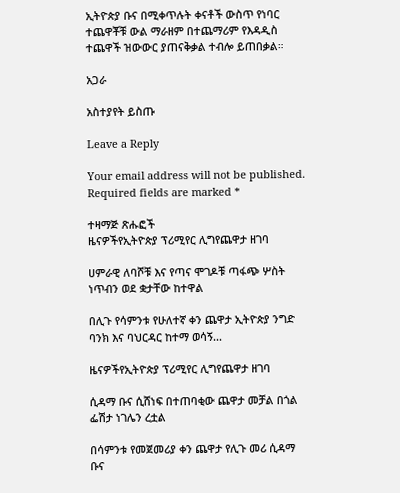ኢትዮጵያ ቡና በሚቀጥሉት ቀናቶች ውስጥ የነባር ተጨዋቾቹ ውል ማራዘም በተጨማሪም የእዳዲስ ተጨዋች ዝውውር ያጠናቅቃል ተብሎ ይጠበቃል።

አጋራ

አስተያየት ይስጡ

Leave a Reply

Your email address will not be published. Required fields are marked *

ተዛማጅ ጽሑፎች
ዜናዎችየኢትዮጵያ ፕሪሚየር ሊግየጨዋታ ዘገባ

ሀምራዊ ለባሾቹ እና የጣና ሞገዶቹ ጣፋጭ ሦስት ነጥብን ወደ ቋታቸው ከተዋል

በሊጉ የሳምንቱ የሁለተኛ ቀን ጨዋታ ኢትዮጵያ ንግድ ባንክ እና ባህርዳር ከተማ ወሳኝ...

ዜናዎችየኢትዮጵያ ፕሪሚየር ሊግየጨዋታ ዘገባ

ሲዳማ ቡና ሲሸነፍ በተጠባቂው ጨዋታ መቻል በጎል ፌሽታ ነገሌን ረቷል

በሳምንቱ የመጀመሪያ ቀን ጨዋታ የሊጉ መሪ ሲዳማ ቡና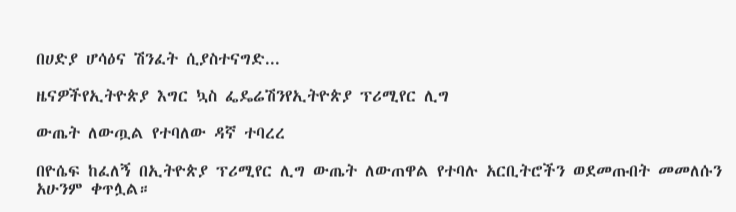በሀድያ ሆሳዕና ሽንፈት ሲያስተናግድ...

ዜናዎችየኢትዮጵያ እግር ኳስ ፌዴሬሽንየኢትዮጵያ ፕሪሚየር ሊግ

ውጤት ለውጧል የተባለው ዳኛ ተባረረ

በዮሴፍ ከፈለኝ በኢትዮጵያ ፕሪሚየር ሊግ ውጤት ለውጠዋል የተባሉ አርቢትሮችን ወደመጡበት መመለሱን አሁንም ቀጥሏል።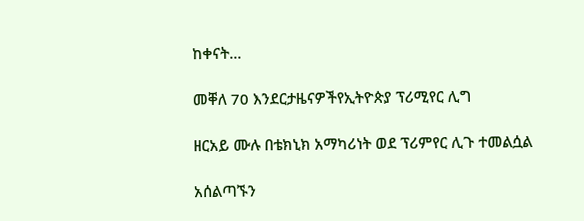ከቀናት...

መቐለ 70 እንደርታዜናዎችየኢትዮጵያ ፕሪሚየር ሊግ

ዘርአይ ሙሉ በቴክኒክ አማካሪነት ወደ ፕሪምየር ሊጉ ተመልሷል

አሰልጣኙን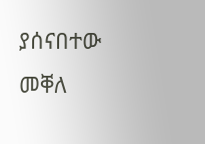ያሰናበተው መቐለ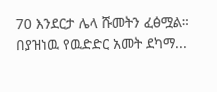70 እንደርታ ሌላ ሹመትን ፈፅሟል። በያዝነዉ የዉድድር አመት ደካማ...